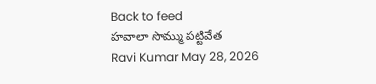Back to feed
హవాలా సొమ్ము పట్టివేత
Ravi Kumar May 28, 2026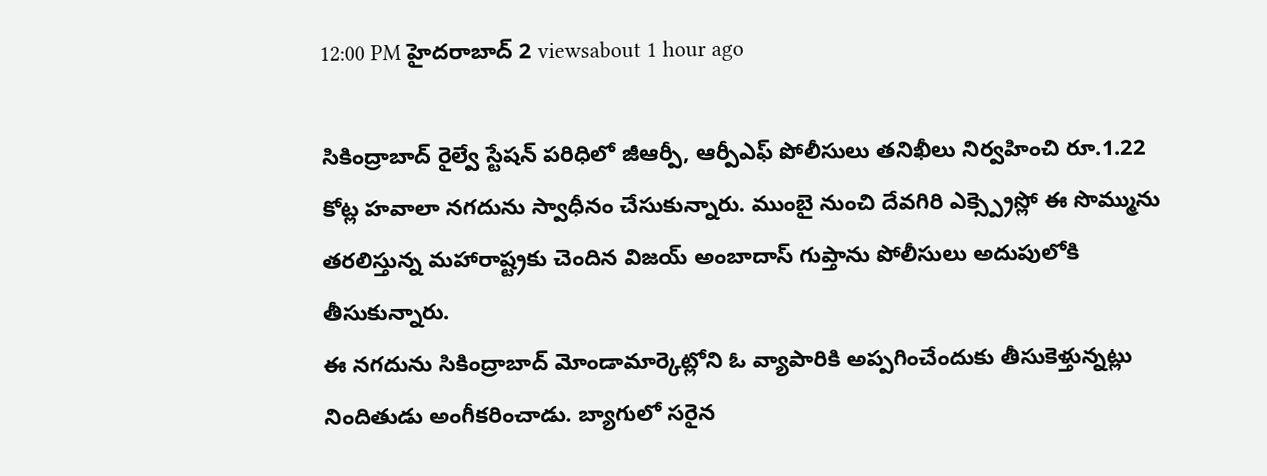12:00 PM హైదరాబాద్ 2 viewsabout 1 hour ago

సికింద్రాబాద్ రైల్వే స్టేషన్ పరిధిలో జీఆర్పీ, ఆర్పీఎఫ్ పోలీసులు తనిఖీలు నిర్వహించి రూ.1.22 కోట్ల హవాలా నగదును స్వాధీనం చేసుకున్నారు. ముంబై నుంచి దేవగిరి ఎక్స్ప్రెస్లో ఈ సొమ్మును తరలిస్తున్న మహారాష్ట్రకు చెందిన విజయ్ అంబాదాస్ గుప్తాను పోలీసులు అదుపులోకి తీసుకున్నారు.
ఈ నగదును సికింద్రాబాద్ మోండామార్కెట్లోని ఓ వ్యాపారికి అప్పగించేందుకు తీసుకెళ్తున్నట్లు నిందితుడు అంగీకరించాడు. బ్యాగులో సరైన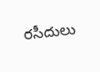రసీదులు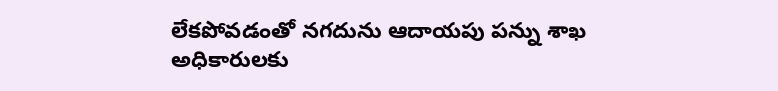లేకపోవడంతో నగదును ఆదాయపు పన్ను శాఖ అధికారులకు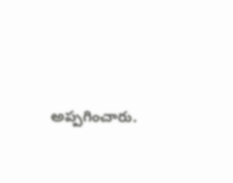అప్పగించారు.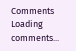Comments
Loading comments...